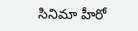సినిమా హీరో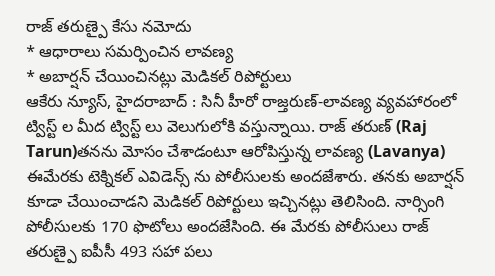రాజ్ తరుణ్పై కేసు నమోదు
* ఆధారాలు సమర్పించిన లావణ్య
* అబార్షన్ చేయించినట్లు మెడికల్ రిపోర్టులు
ఆకేరు న్యూస్, హైదరాబాద్ : సినీ హీరో రాజ్తరుణ్-లావణ్య వ్యవహారంలో ట్విస్ట్ ల మీద ట్విస్ట్ లు వెలుగులోకి వస్తున్నాయి. రాజ్ తరుణ్ (Raj Tarun)తనను మోసం చేశాడంటూ ఆరోపిస్తున్న లావణ్య (Lavanya) ఈమేరకు టెక్నికల్ ఎవిడెన్స్ ను పోలీసులకు అందజేశారు. తనకు అబార్షన్ కూడా చేయించాడని మెడికల్ రిపోర్టులు ఇచ్చినట్లు తెలిసింది. నార్సింగి పోలీసులకు 170 ఫొటోలు అందజేసింది. ఈ మేరకు పోలీసులు రాజ్ తరుణ్పై ఐపీసీ 493 సహా పలు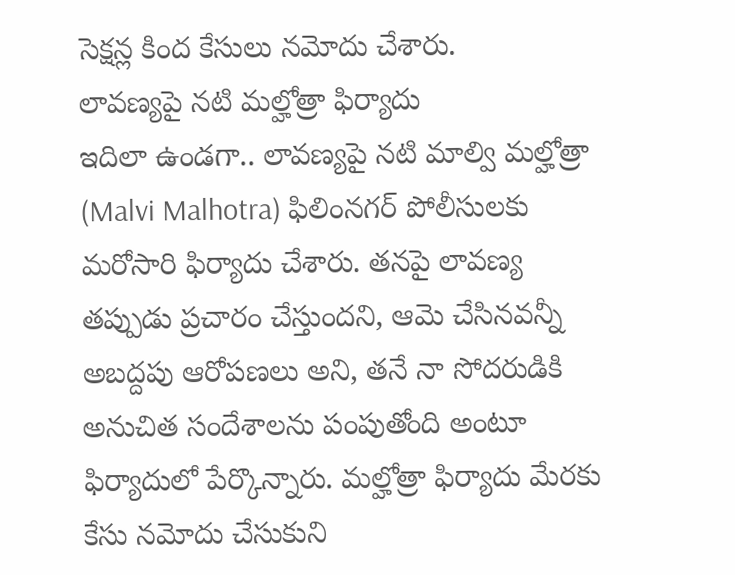సెక్షన్ల కింద కేసులు నమోదు చేశారు.
లావణ్యపై నటి మల్హోత్రా ఫిర్యాదు
ఇదిలా ఉండగా.. లావణ్యపై నటి మాల్వి మల్హోత్రా (Malvi Malhotra) ఫిలింనగర్ పోలీసులకు మరోసారి ఫిర్యాదు చేశారు. తనపై లావణ్య తప్పుడు ప్రచారం చేస్తుందని, ఆమె చేసినవన్నీ అబద్దపు ఆరోపణలు అని, తనే నా సోదరుడికి అనుచిత సందేశాలను పంపుతోంది అంటూ ఫిర్యాదులో పేర్కొన్నారు. మల్హోత్రా ఫిర్యాదు మేరకు కేసు నమోదు చేసుకుని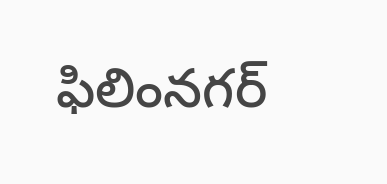ఫిలింనగర్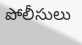పోలీసులు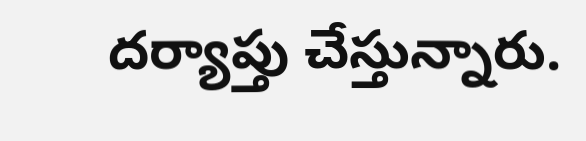దర్యాప్తు చేస్తున్నారు.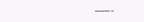———-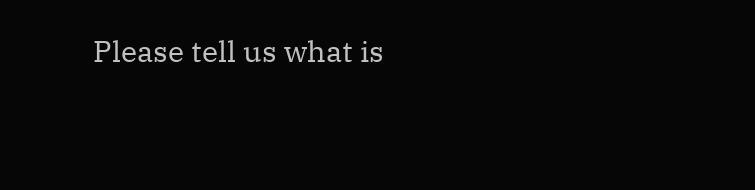Please tell us what is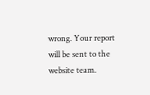wrong. Your report will be sent to the website team.